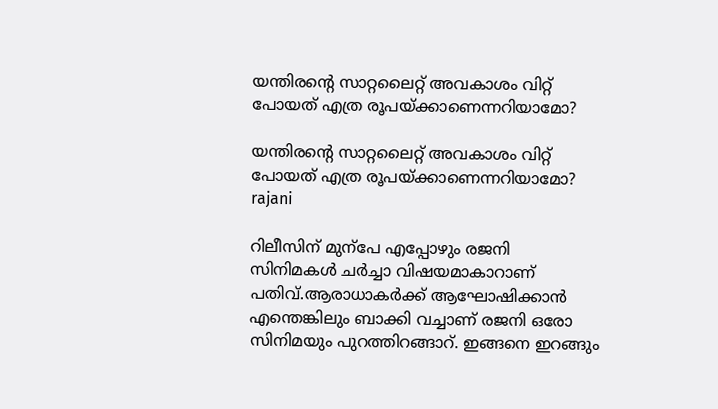യന്തിരന്റെ സാറ്റലൈറ്റ് അവകാശം വിറ്റ് പോയത് എത്ര രൂപയ്ക്കാണെന്നറിയാമോ?

യന്തിരന്റെ സാറ്റലൈറ്റ് അവകാശം വിറ്റ് പോയത് എത്ര രൂപയ്ക്കാണെന്നറിയാമോ?
rajani

റിലീസിന് മുന്പേ എപ്പോഴും രജനി സിനിമകൾ ചർച്ചാ വിഷയമാകാറാണ് പതിവ്.ആരാധാകർക്ക് ആഘോഷിക്കാൻ എന്തെങ്കിലും ബാക്കി വച്ചാണ് രജനി ഒരോ സിനിമയും പുറത്തിറങ്ങാറ്. ഇങ്ങനെ ഇറങ്ങും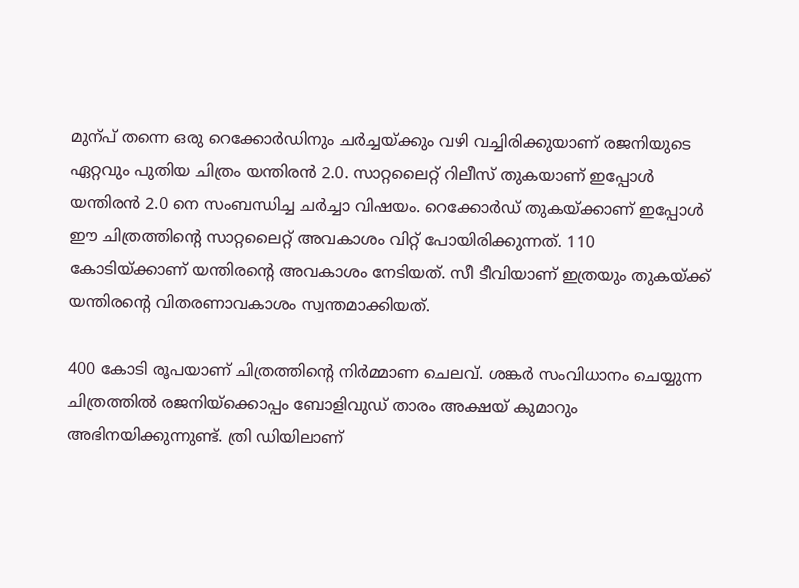മുന്പ് തന്നെ ഒരു റെക്കോർഡിനും ചർച്ചയ്ക്കും വഴി വച്ചിരിക്കുയാണ് രജനിയുടെ ഏറ്റവും പുതിയ ചിത്രം യന്തിരൻ 2.0. സാറ്റലൈറ്റ് റിലീസ് തുകയാണ് ഇപ്പോൾ യന്തിരൻ 2.0 നെ സംബന്ധിച്ച ചർച്ചാ വിഷയം. റെക്കോർഡ് തുകയ്ക്കാണ് ഇപ്പോൾ ഈ ചിത്രത്തിന്റെ സാറ്റലൈറ്റ് അവകാശം വിറ്റ് പോയിരിക്കുന്നത്. 110 കോടിയ്ക്കാണ് യന്തിരന്റെ അവകാശം നേടിയത്. സീ ടീവിയാണ് ഇത്രയും തുകയ്ക്ക് യന്തിരന്റെ വിതരണാവകാശം സ്വന്തമാക്കിയത്.

400 കോടി രൂപയാണ് ചിത്രത്തിന്റെ നിർമ്മാണ ചെലവ്. ശങ്കർ സംവിധാനം ചെയ്യുന്ന ചിത്രത്തിൽ രജനിയ്ക്കൊപ്പം ബോളിവുഡ് താരം അക്ഷയ് കുമാറും അഭിനയിക്കുന്നുണ്ട്. ത്രി ഡിയിലാണ്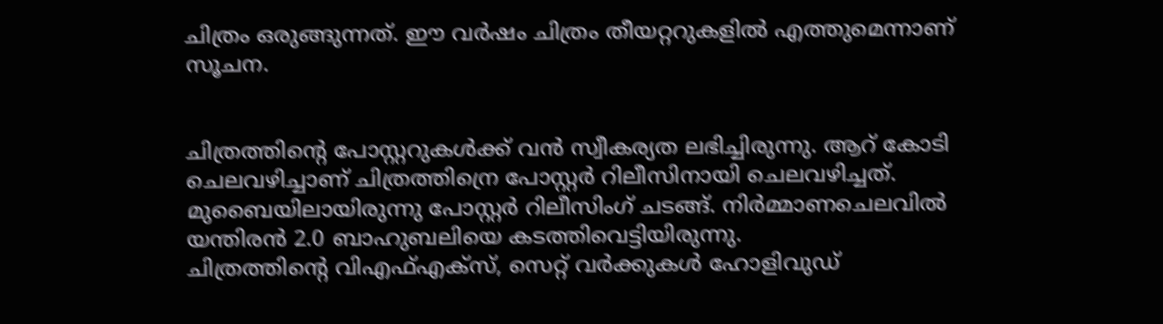ചിത്രം ഒരുങ്ങുന്നത്. ഈ വർഷം ചിത്രം തീയറ്ററുകളിൽ എത്തുമെന്നാണ് സൂചന.


ചിത്രത്തിന്റെ പോസ്റ്ററുകൾക്ക് വൻ സ്വീകര്യത ലഭിച്ചിരുന്നു. ആറ് കോടി ചെലവഴിച്ചാണ് ചിത്രത്തിന്രെ പോസ്റ്റർ റിലീസിനായി ചെലവഴിച്ചത്. മുബൈയിലായിരുന്നു പോസ്റ്റർ റിലീസിംഗ് ചടങ്ങ്. നിർമ്മാണചെലവിൽ യന്തിരൻ 2.0 ബാഹുബലിയെ കടത്തിവെട്ടിയിരുന്നു.
ചിത്രത്തിന്റെ വിഎഫ്എക്സ്, സെറ്റ് വർക്കുകൾ ഹോളിവുഡ്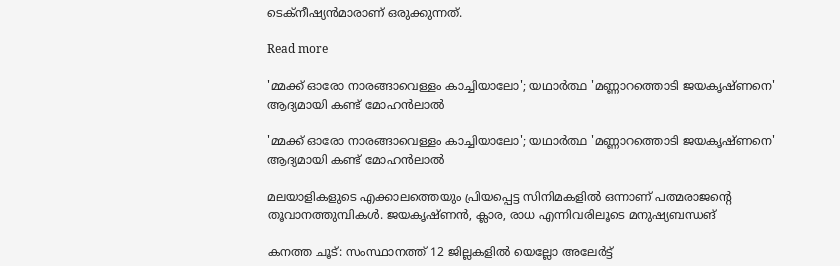ടെക്നീഷ്യൻമാരാണ് ഒരുക്കുന്നത്.

Read more

'മ്മക്ക് ഓരോ നാരങ്ങാവെള്ളം കാച്ചിയാലോ'; യഥാർത്ഥ 'മണ്ണാറത്തൊടി ജയകൃഷ്ണനെ' ആദ്യമായി കണ്ട് മോഹൻലാൽ

'മ്മക്ക് ഓരോ നാരങ്ങാവെള്ളം കാച്ചിയാലോ'; യഥാർത്ഥ 'മണ്ണാറത്തൊടി ജയകൃഷ്ണനെ' ആദ്യമായി കണ്ട് മോഹൻലാൽ

മലയാളികളുടെ എക്കാലത്തെയും പ്രിയപ്പെട്ട സിനിമകളിൽ ഒന്നാണ് പത്മരാജന്റെ തൂവാനത്തുമ്പികൾ. ജയകൃഷ്ണന്‍, ക്ലാര, രാധ എന്നിവരിലൂടെ മനുഷ്യബന്ധങ്

കനത്ത ചൂട്: സംസ്ഥാനത്ത് 12 ജില്ലകളില്‍ യെല്ലോ അലേര്‍ട്ട്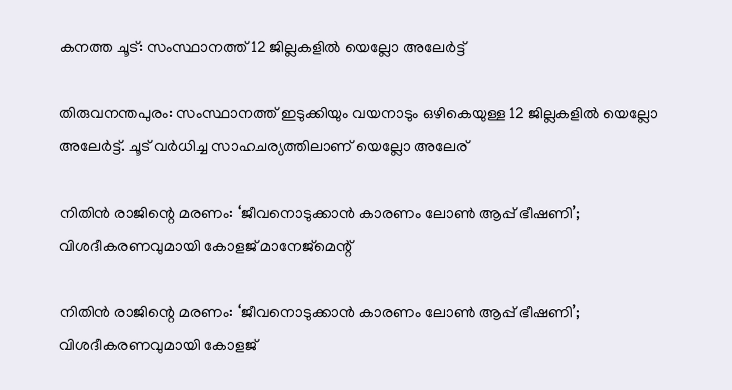കനത്ത ചൂട്: സംസ്ഥാനത്ത് 12 ജില്ലകളില്‍ യെല്ലോ അലേര്‍ട്ട്

തിരുവനന്തപുരം: സംസ്ഥാനത്ത് ഇടുക്കിയും വയനാടും ഒഴികെയുള്ള 12 ജില്ലകളില്‍ യെല്ലോ അലേര്‍ട്ട്. ചൂട് വര്‍ധിച്ച സാഹചര്യത്തിലാണ് യെല്ലോ അലേര്

നിതിൻ രാജിന്റെ മരണം: ‘ജീവനൊടുക്കാൻ കാരണം ലോൺ ആപ്പ് ഭീഷണി’; വിശദീകരണവുമായി കോളജ് മാനേജ്മെന്റ്

നിതിൻ രാജിന്റെ മരണം: ‘ജീവനൊടുക്കാൻ കാരണം ലോൺ ആപ്പ് ഭീഷണി’; വിശദീകരണവുമായി കോളജ്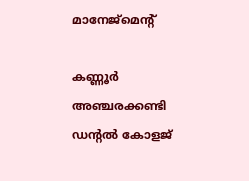മാനേജ്മെന്റ്

കണ്ണൂർ അഞ്ചരക്കണ്ടി ഡന്റൽ കോളജ്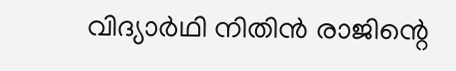വിദ്യാർഥി നിതിൻ രാജിന്റെ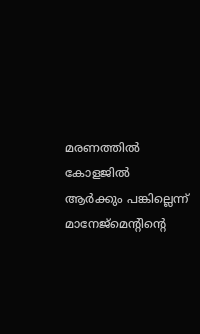മരണത്തിൽ കോളജിൽ ആർക്കും പങ്കില്ലെന്ന് മാനേജ്മെന്റിന്റെ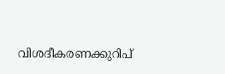വിശദീകരണക്കുറിപ്